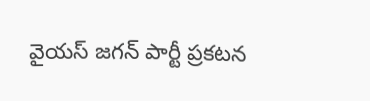వైయస్ జగన్ పార్టీ ప్రకటన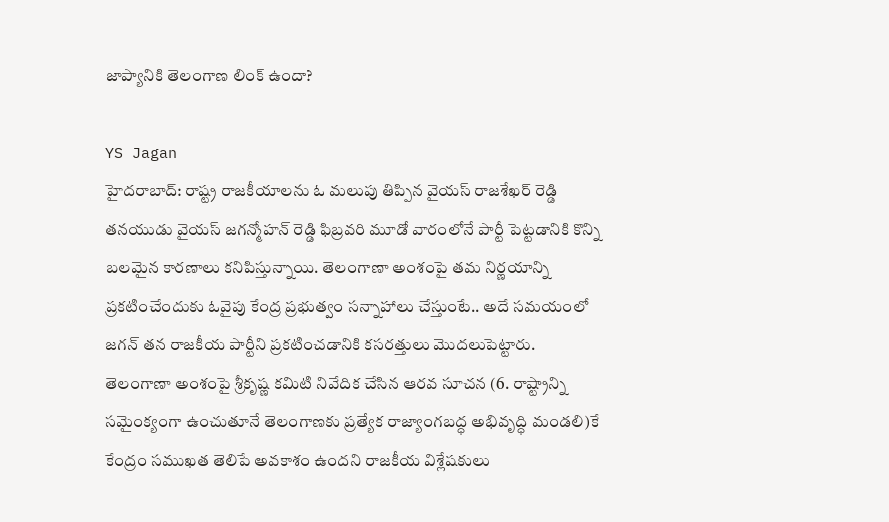జాప్యానికి తెలంగాణ లింక్ ఉందా?

YS Jagan
హైదరాబాద్: రాష్ట్ర రాజకీయాలను ఓ మలుపు తిప్పిన వైయస్ రాజశేఖర్ రెడ్డి తనయుడు వైయస్ జగన్మోహన్ రెడ్డి ఫిబ్రవరి మూడో వారంలోనే పార్టీ పెట్టడానికి కొన్ని బలమైన కారణాలు కనిపిస్తున్నాయి. తెలంగాణా అంశంపై తమ నిర్ణయాన్ని ప్రకటించేందుకు ఓవైపు కేంద్ర ప్రభుత్వం సన్నాహాలు చేస్తుంటే.. అదే సమయంలో జగన్ తన రాజకీయ పార్టీని ప్రకటించడానికి కసరత్తులు మొదలుపెట్టారు. తెలంగాణా అంశంపై శ్రీకృష్ణ కమిటి నివేదిక చేసిన ఆరవ సూచన (6. రాష్ట్రాన్ని సమైంక్యంగా ఉంచుతూనే తెలంగాణకు ప్రత్యేక రాజ్యాంగబద్ధ అభివృద్ధి మండలి)కే కేంద్రం సముఖత తెలిపే అవకాశం ఉందని రాజకీయ విశ్లేషకులు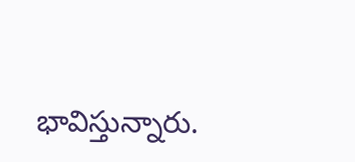భావిస్తున్నారు.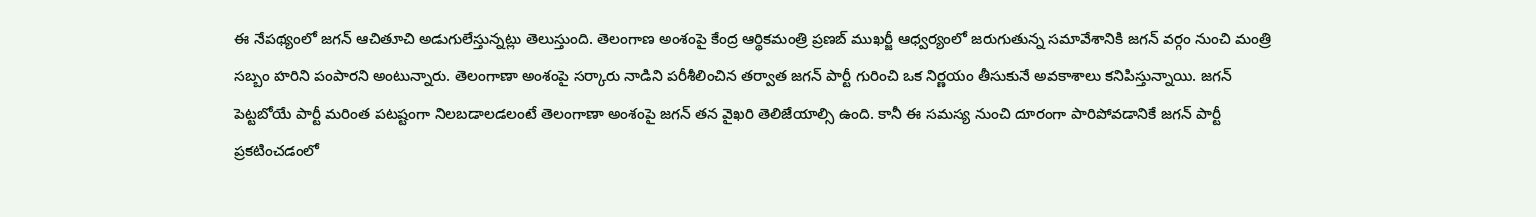ఈ నేపథ్యంలో జగన్ ఆచితూచి అడుగులేస్తున్నట్లు తెలుస్తుంది. తెలంగాణ అంశంపై కేంద్ర ఆర్థికమంత్రి ప్రణబ్ ముఖర్జీ ఆధ్వర్యంలో జరుగుతున్న సమావేశానికి జగన్ వర్గం నుంచి మంత్రి సబ్బం హరిని పంపారని అంటున్నారు. తెలంగాణా అంశంపై సర్కారు నాడిని పరీశీలించిన తర్వాత జగన్ పార్టీ గురించి ఒక నిర్ణయం తీసుకునే అవకాశాలు కనిపిస్తున్నాయి. జగన్ పెట్టబోయే పార్టీ మరింత పటష్టంగా నిలబడాలడలంటే తెలంగాణా అంశంపై జగన్ తన వైఖరి తెలిజేయాల్సి ఉంది. కానీ ఈ సమస్య నుంచి దూరంగా పారిపోవడానికే జగన్ పార్టీ ప్రకటించడంలో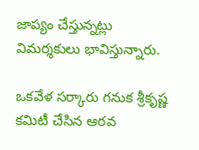జాప్యం చేస్తున్నట్లు విమర్శకులు భావిస్తున్నారు.

ఒకవేళ సర్కారు గనుక శ్రీకృష్ణ కమిటీ చేసిన ఆరవ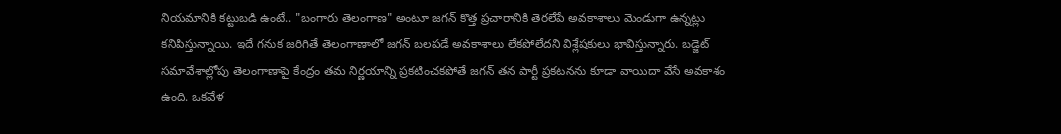నియమానికి కట్టుబడి ఉంటే.. "బంగారు తెలంగాణ" అంటూ జగన్ కొత్త ప్రచారానికి తెరలేపే అవకాశాలు మెండుగా ఉన్నట్లు కనిపిస్తున్నాయి. ఇదే గనుక జరిగితే తెలంగాణాలో జగన్ బలపడే అవకాశాలు లేకపోలేదని విశ్లేషకులు భావిస్తున్నారు. బడ్జెట్ సమావేశాల్లోపు తెలంగాణాపై కేంద్రం తమ నిర్ణయాన్ని ప్రకటించకపోతే జగన్ తన పార్టీ ప్రకటనను కూడా వాయిదా వేసే అవకాశం ఉంది. ఒకవేళ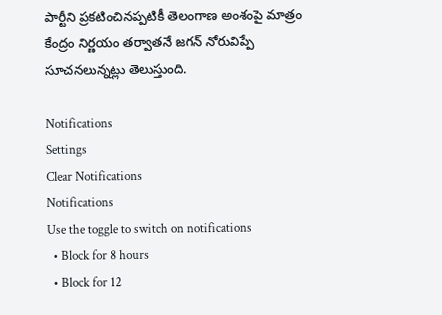పార్టీని ప్రకటించినప్పటికీ తెలంగాణ అంశంపై మాత్రం కేంద్రం నిర్ణయం తర్వాతనే జగన్ నోరువిప్పే సూచనలున్నట్లు తెలుస్తుంది.

Notifications
Settings
Clear Notifications
Notifications
Use the toggle to switch on notifications
  • Block for 8 hours
  • Block for 12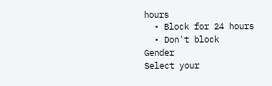hours
  • Block for 24 hours
  • Don't block
Gender
Select your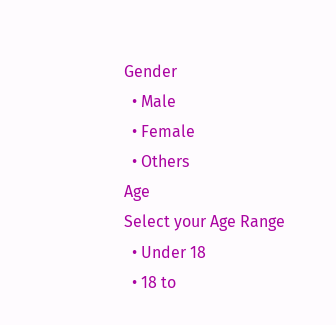Gender
  • Male
  • Female
  • Others
Age
Select your Age Range
  • Under 18
  • 18 to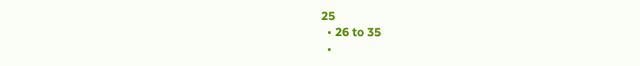25
  • 26 to 35
  •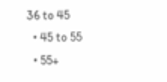36 to 45
  • 45 to 55
  • 55+